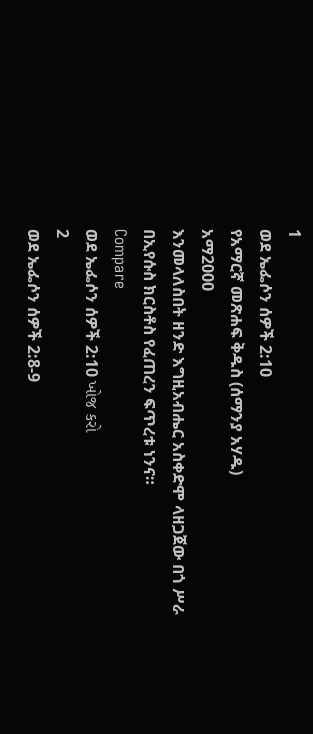1
ወደ ኤፌሶን ሰዎች 2:10
የአማርኛ መጽሐፍ ቅዱስ (ሰማንያ አሃዱ)
አማ2000
እንመላለስበት ዘንድ እግዚአብሔር አስቀድሞ ላዘጋጀው በጎ ሥራ በኢየሱስ ክርስቶስ የፈጠረን ፍጥረቱ ነንና።
Compare
ወደ ኤፌሶን ሰዎች 2:10 ખોજ કરો
2
ወደ ኤፌሶን ሰዎች 2:8-9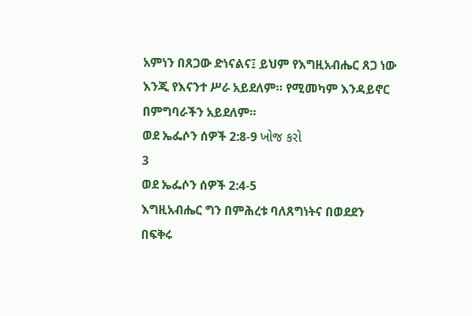አምነን በጸጋው ድነናልና፤ ይህም የእግዚአብሔር ጸጋ ነው እንጂ የእናንተ ሥራ አይደለም። የሚመካም እንዳይኖር በምግባራችን አይደለም።
ወደ ኤፌሶን ሰዎች 2:8-9 ખોજ કરો
3
ወደ ኤፌሶን ሰዎች 2:4-5
እግዚአብሔር ግን በምሕረቱ ባለጸግነትና በወደደን በፍቅሩ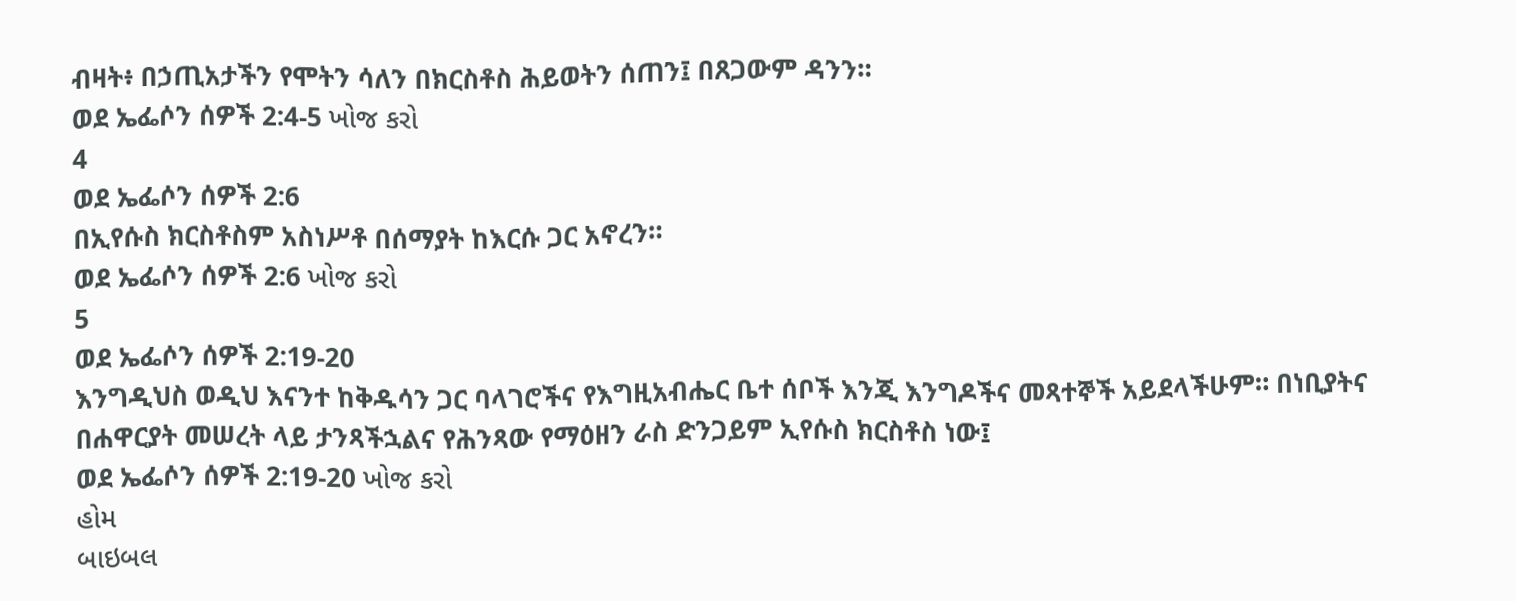ብዛት፥ በኃጢአታችን የሞትን ሳለን በክርስቶስ ሕይወትን ሰጠን፤ በጸጋውም ዳንን።
ወደ ኤፌሶን ሰዎች 2:4-5 ખોજ કરો
4
ወደ ኤፌሶን ሰዎች 2:6
በኢየሱስ ክርስቶስም አስነሥቶ በሰማያት ከእርሱ ጋር አኖረን።
ወደ ኤፌሶን ሰዎች 2:6 ખોજ કરો
5
ወደ ኤፌሶን ሰዎች 2:19-20
እንግዲህስ ወዲህ እናንተ ከቅዱሳን ጋር ባላገሮችና የእግዚአብሔር ቤተ ሰቦች እንጂ እንግዶችና መጻተኞች አይደላችሁም። በነቢያትና በሐዋርያት መሠረት ላይ ታንጻችኋልና የሕንጻው የማዕዘን ራስ ድንጋይም ኢየሱስ ክርስቶስ ነው፤
ወደ ኤፌሶን ሰዎች 2:19-20 ખોજ કરો
હોમ
બાઇબલ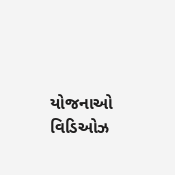યોજનાઓ
વિડિઓઝ